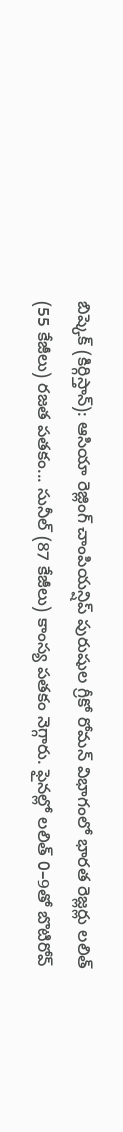బిష్కెక్ (కిర్గిస్తాన్): ఆసియా రెజ్లింగ్ చాంపియన్షిప్ పురుషుల గ్రీకో రోమన్ విభాగంలో భారత రెజ్లర్లు లలిత్ (55 కేజీలు) రజత పతకం... సునీల్ (87 కేజీలు) కాంస్య పతకం నెగ్గారు. ఫైనల్లో లలిత్ 0–9తో బొటిరోవ్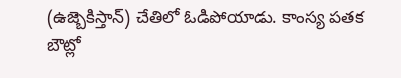(ఉజ్బెకిస్తాన్) చేతిలో ఓడిపోయాడు. కాంస్య పతక బౌట్లో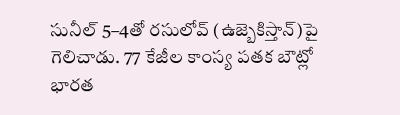సునీల్ 5–4తో రసులోవ్ (ఉజ్బెకిస్తాన్)పై గెలిచాడు. 77 కేజీల కాంస్య పతక బౌట్లో భారత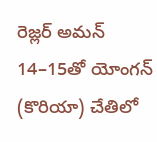రెజ్లర్ అమన్ 14–15తో యోంగన్ (కొరియా) చేతిలో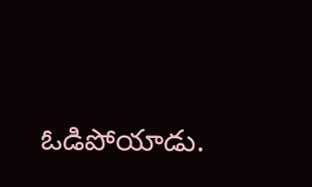ఓడిపోయాడు.